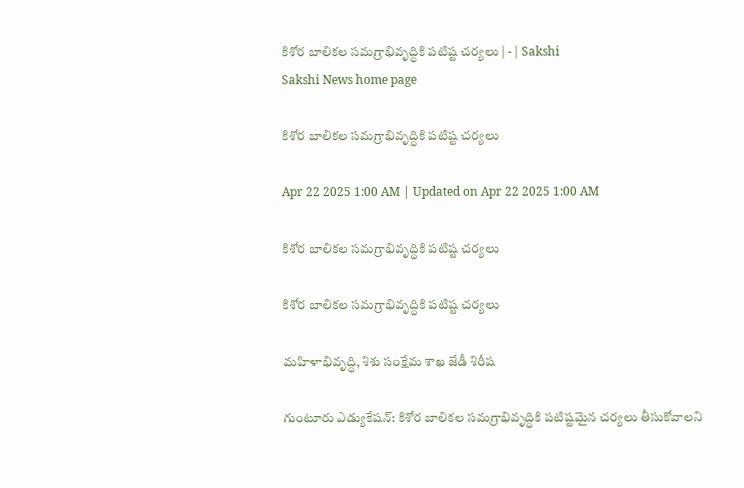కిశోర బాలికల సమగ్రాభివృద్ధికి పటిష్ట చర్యలు | - | Sakshi
Sakshi News home page

కిశోర బాలికల సమగ్రాభివృద్ధికి పటిష్ట చర్యలు

Apr 22 2025 1:00 AM | Updated on Apr 22 2025 1:00 AM

కిశోర బాలికల సమగ్రాభివృద్ధికి పటిష్ట చర్యలు

కిశోర బాలికల సమగ్రాభివృద్ధికి పటిష్ట చర్యలు

మహిళాభివృద్ధి, శిశు సంక్షేమ శాఖ జేడీ శిరీష

గుంటూరు ఎడ్యుకేషన్‌: కిశోర బాలికల సమగ్రాభివృద్ధికి పటిష్టమైన చర్యలు తీసుకోవాలని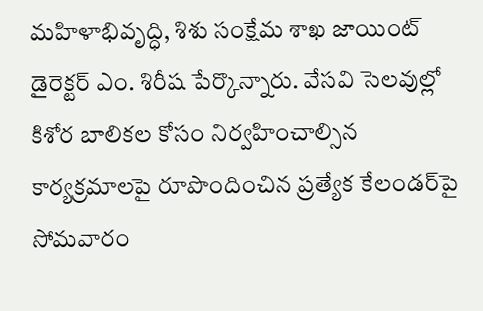మహిళాభివృద్ధి, శిశు సంక్షేమ శాఖ జాయింట్‌ డైరెక్టర్‌ ఎం. శిరీష పేర్కొన్నారు. వేసవి సెలవుల్లో కిశోర బాలికల కోసం నిర్వహించాల్సిన కార్యక్రమాలపై రూపొందించిన ప్రత్యేక కేలండర్‌పై సోమవారం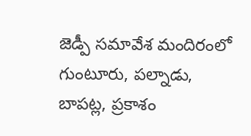జెడ్పీ సమావేశ మందిరంలో గుంటూరు, పల్నాడు, బాపట్ల, ప్రకాశం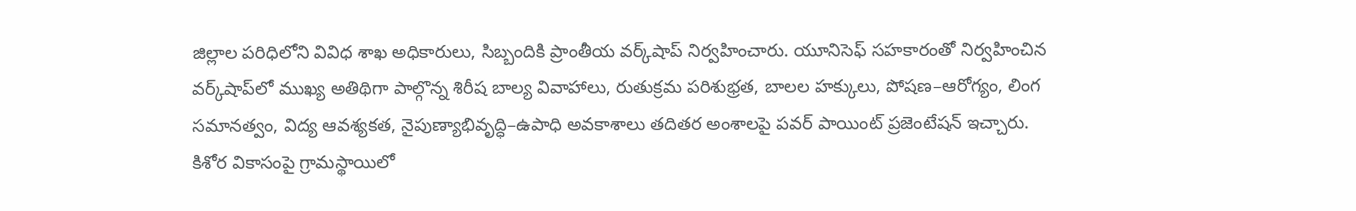జిల్లాల పరిధిలోని వివిధ శాఖ అధికారులు, సిబ్బందికి ప్రాంతీయ వర్క్‌షాప్‌ నిర్వహించారు. యూనిసెఫ్‌ సహకారంతో నిర్వహించిన వర్క్‌షాప్‌లో ముఖ్య అతిథిగా పాల్గొన్న శిరీష బాల్య వివాహాలు, రుతుక్రమ పరిశుభ్రత, బాలల హక్కులు, పోషణ–ఆరోగ్యం, లింగ సమానత్వం, విద్య ఆవశ్యకత, నైపుణ్యాభివృద్ధి–ఉపాధి అవకాశాలు తదితర అంశాలపై పవర్‌ పాయింట్‌ ప్రజెంటేషన్‌ ఇచ్చారు. కిశోర వికాసంపై గ్రామస్థాయిలో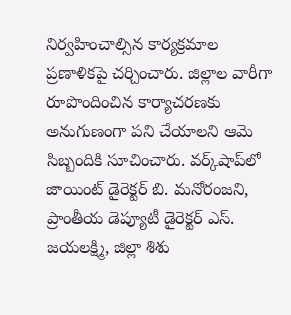నిర్వహించాల్సిన కార్యక్రమాల ప్రణాళికపై చర్చించారు. జిల్లాల వారీగా రూపొందించిన కార్యాచరణకు అనుగుణంగా పని చేయాలని ఆమె సిబ్బందికి సూచించారు. వర్క్‌షాప్‌లో జాయింట్‌ డైరెక్టర్‌ బి. మనోరంజని, ప్రాంతీయ డెప్యూటీ డైరెక్టర్‌ ఎస్‌. జయలక్ష్మి, జిల్లా శిశు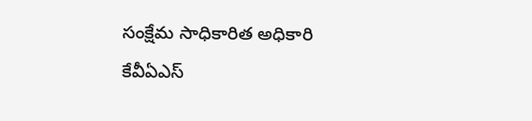సంక్షేమ సాధికారిత అధికారి కేవీఏఎస్‌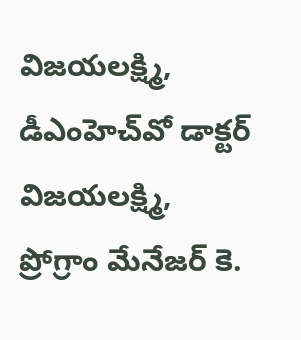విజయలక్ష్మి, డీఎంహెచ్‌వో డాక్టర్‌ విజయలక్ష్మి, ప్రోగ్రాం మేనేజర్‌ కె.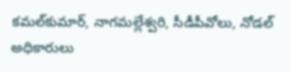కమల్‌కుమార్‌, నాగమల్లేశ్వరి, సీడీపీవోలు, నోడల్‌ అధికారులు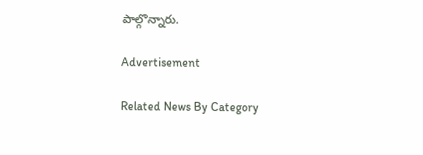పాల్గొన్నారు.

Advertisement

Related News By Category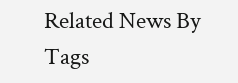Related News By Tags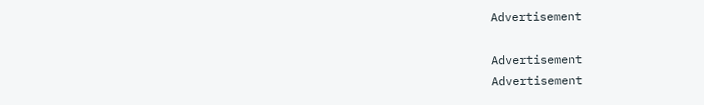Advertisement

Advertisement
Advertisement